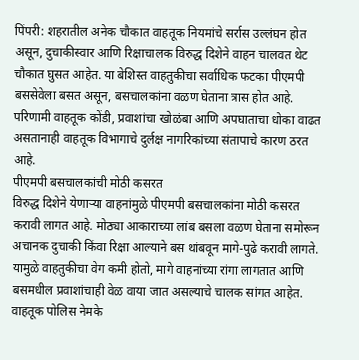पिंपरी: शहरातील अनेक चौकात वाहतूक नियमांचे सर्रास उल्लंघन होत असून, दुचाकीस्वार आणि रिक्षाचालक विरुद्ध दिशेने वाहन चालवत थेट चौकात घुसत आहेत. या बेशिस्त वाहतुकीचा सर्वाधिक फटका पीएमपी बससेवेला बसत असून, बसचालकांना वळण घेताना त्रास होत आहे. परिणामी वाहतूक कोंडी, प्रवाशांचा खोळंबा आणि अपघाताचा धोका वाढत असतानाही वाहतूक विभागाचे दुर्लक्ष नागरिकांच्या संतापाचे कारण ठरत आहे.
पीएमपी बसचालकांची मोठी कसरत
विरुद्ध दिशेने येणाऱ्या वाहनांमुळे पीएमपी बसचालकांना मोठी कसरत करावी लागत आहे. मोठ्या आकाराच्या लांब बसला वळण घेताना समोरून अचानक दुचाकी किंवा रिक्षा आल्याने बस थांबवून मागे-पुढे करावी लागते. यामुळे वाहतुकीचा वेग कमी होतो, मागे वाहनांच्या रांगा लागतात आणि बसमधील प्रवाशांचाही वेळ वाया जात असल्याचे चालक सांगत आहेत.
वाहतूक पोलिस नेमके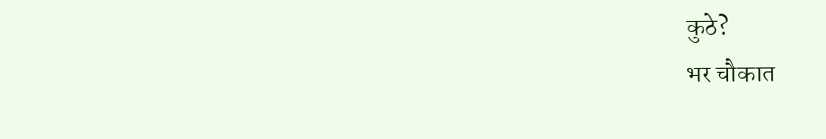कुठे?
भर चौकात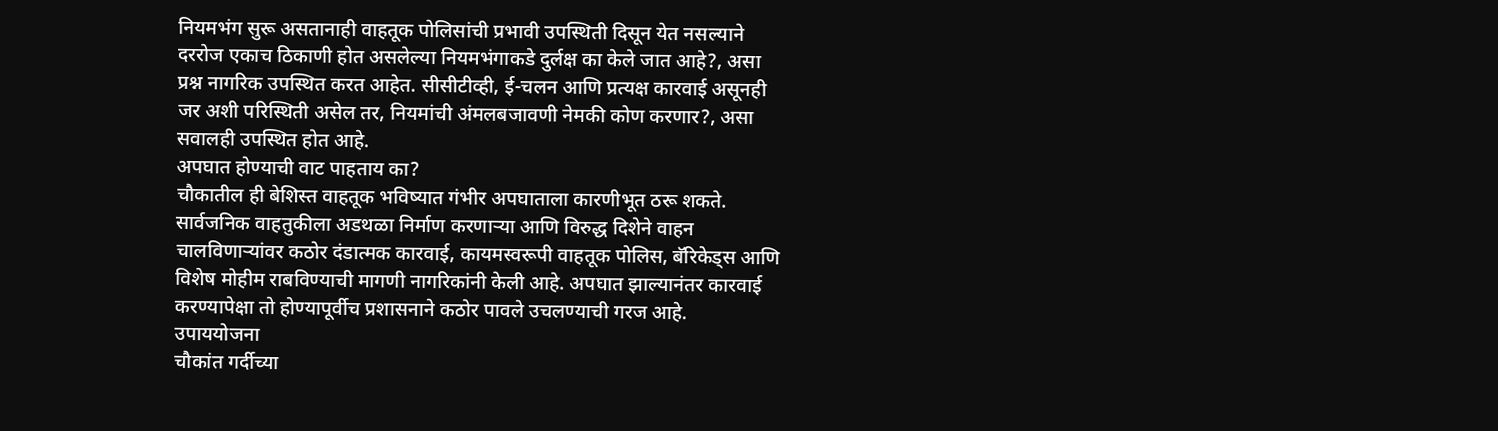नियमभंग सुरू असतानाही वाहतूक पोलिसांची प्रभावी उपस्थिती दिसून येत नसल्याने दररोज एकाच ठिकाणी होत असलेल्या नियमभंगाकडे दुर्लक्ष का केले जात आहे?, असा प्रश्न नागरिक उपस्थित करत आहेत. सीसीटीव्ही, ई-चलन आणि प्रत्यक्ष कारवाई असूनही जर अशी परिस्थिती असेल तर, नियमांची अंमलबजावणी नेमकी कोण करणार?, असा सवालही उपस्थित होत आहे.
अपघात होण्याची वाट पाहताय का?
चौकातील ही बेशिस्त वाहतूक भविष्यात गंभीर अपघाताला कारणीभूत ठरू शकते. सार्वजनिक वाहतुकीला अडथळा निर्माण करणाऱ्या आणि विरुद्ध दिशेने वाहन चालविणाऱ्यांवर कठोर दंडात्मक कारवाई, कायमस्वरूपी वाहतूक पोलिस, बॅरिकेड्स आणि विशेष मोहीम राबविण्याची मागणी नागरिकांनी केली आहे. अपघात झाल्यानंतर कारवाई करण्यापेक्षा तो होण्यापूर्वीच प्रशासनाने कठोर पावले उचलण्याची गरज आहे.
उपाययोजना
चौकांत गर्दीच्या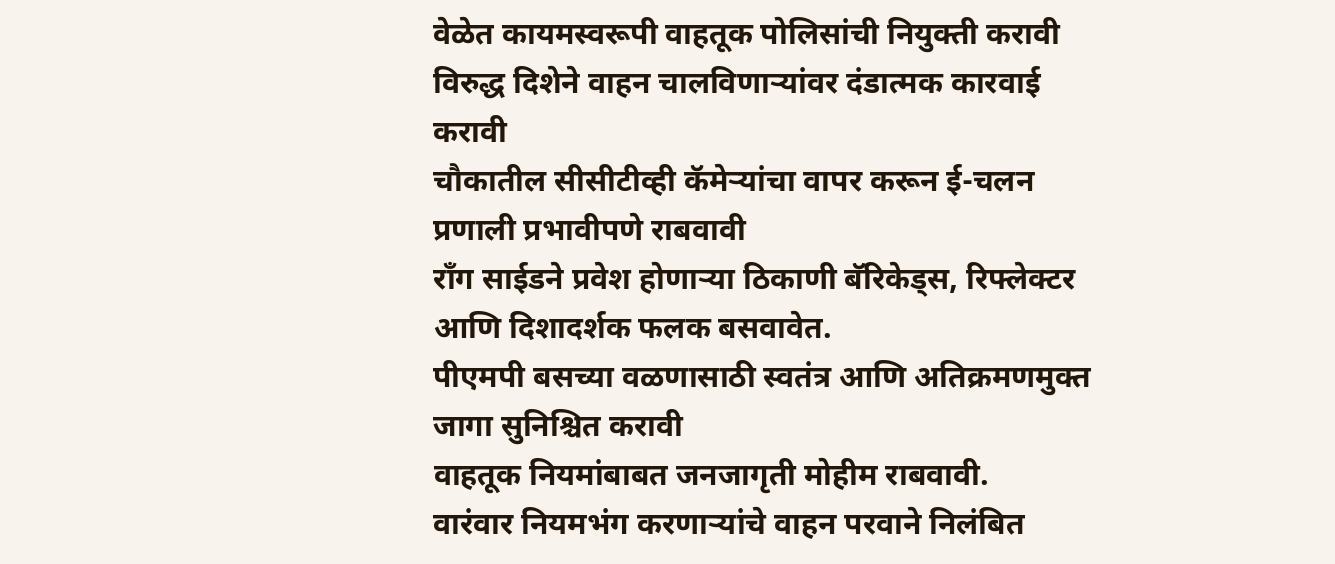वेळेत कायमस्वरूपी वाहतूक पोलिसांची नियुक्ती करावी
विरुद्ध दिशेने वाहन चालविणाऱ्यांवर दंडात्मक कारवाई करावी
चौकातील सीसीटीव्ही कॅमेऱ्यांचा वापर करून ई-चलन प्रणाली प्रभावीपणे राबवावी
राँग साईडने प्रवेश होणाऱ्या ठिकाणी बॅरिकेड्स, रिफ्लेक्टर आणि दिशादर्शक फलक बसवावेत.
पीएमपी बसच्या वळणासाठी स्वतंत्र आणि अतिक्रमणमुक्त जागा सुनिश्चित करावी
वाहतूक नियमांबाबत जनजागृती मोहीम राबवावी.
वारंवार नियमभंग करणाऱ्यांचे वाहन परवाने निलंबित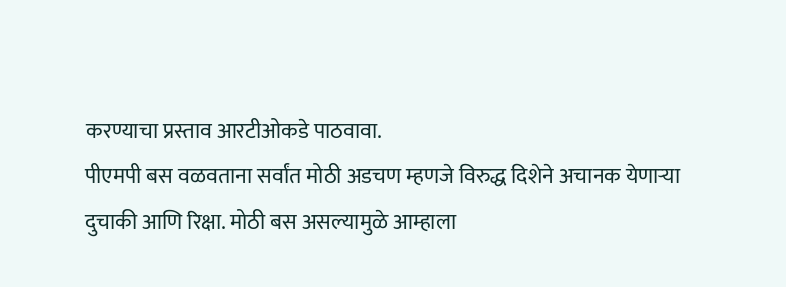करण्याचा प्रस्ताव आरटीओकडे पाठवावा.
पीएमपी बस वळवताना सर्वांत मोठी अडचण म्हणजे विरुद्ध दिशेने अचानक येणाऱ्या दुचाकी आणि रिक्षा. मोठी बस असल्यामुळे आम्हाला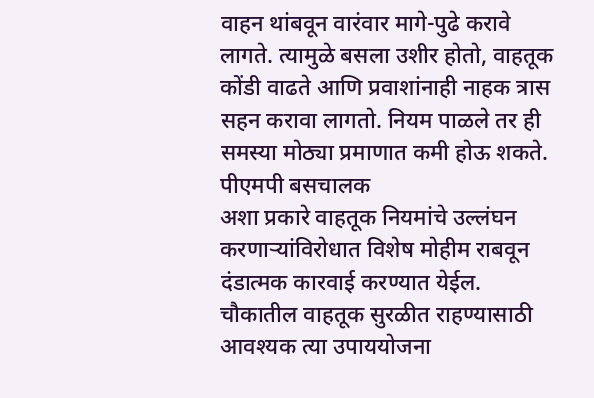वाहन थांबवून वारंवार मागे-पुढे करावे लागते. त्यामुळे बसला उशीर होतो, वाहतूक कोंडी वाढते आणि प्रवाशांनाही नाहक त्रास सहन करावा लागतो. नियम पाळले तर ही समस्या मोठ्या प्रमाणात कमी होऊ शकते.
पीएमपी बसचालक
अशा प्रकारे वाहतूक नियमांचे उल्लंघन करणाऱ्यांविरोधात विशेष मोहीम राबवून दंडात्मक कारवाई करण्यात येईल. चौकातील वाहतूक सुरळीत राहण्यासाठी आवश्यक त्या उपाययोजना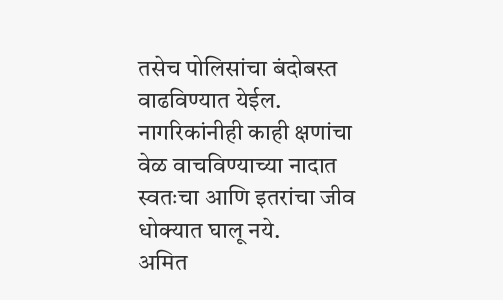तसेच पोलिसांचा बंदोबस्त वाढविण्यात येईल. नागरिकांनीही काही क्षणांचा वेळ वाचविण्याच्या नादात स्वतःचा आणि इतरांचा जीव धोक्यात घालू नये.
अमित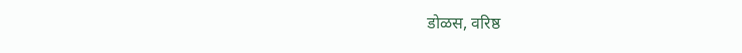डोळस, वरिष्ठ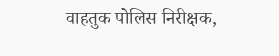वाहतुक पोलिस निरीक्षक,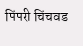पिंपरी चिंचवड